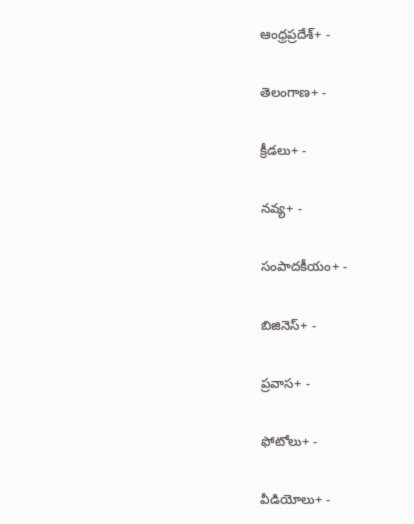ఆంధ్రప్రదేశ్+ -

తెలంగాణ+ -

క్రీడలు+ -

నవ్య+ -

సంపాదకీయం+ -

బిజినెస్+ -

ప్రవాస+ -

ఫోటోలు+ -

వీడియోలు+ -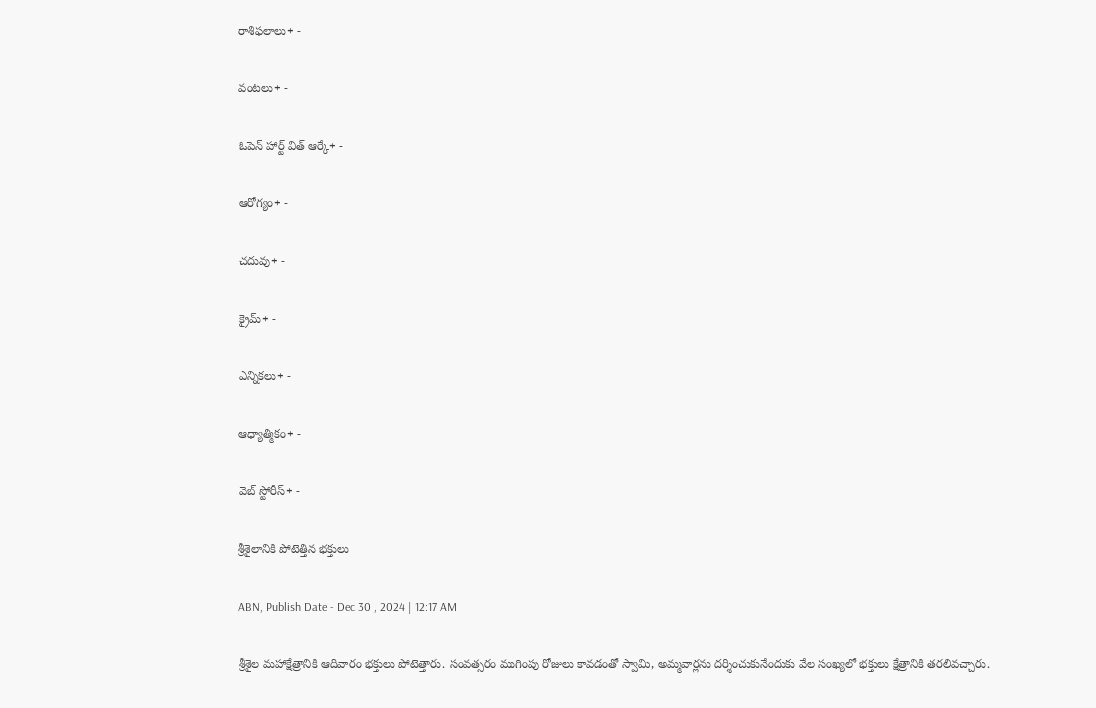రాశిఫలాలు+ -

వంటలు+ -

ఓపెన్ హార్ట్ విత్ ఆర్కే+ -

ఆరోగ్యం+ -

చదువు+ -

క్రైమ్+ -

ఎన్నికలు+ -

ఆధ్యాత్మికం+ -

వెబ్ స్టోరీస్+ -

శ్రీశైలానికి పోటెత్తిన భక్తులు

ABN, Publish Date - Dec 30 , 2024 | 12:17 AM

శ్రీశైల మహాక్షేత్రానికి ఆదివారం భక్తులు పోటెత్తారు. సంవత్సరం ముగింపు రోజులు కావడంతో స్వామి, అమ్మవార్లను దర్శించుకునేందుకు వేల సంఖ్యలో భక్తులు క్షేత్రానికి తరలివచ్చారు.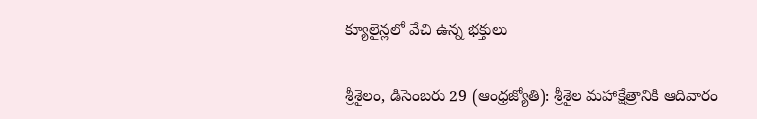క్యూలైన్లలో వేచి ఉన్న భక్తులు

శ్రీశైలం, డిసెంబరు 29 (ఆంధ్రజ్యోతి): శ్రీశైల మహాక్షేత్రానికి ఆదివారం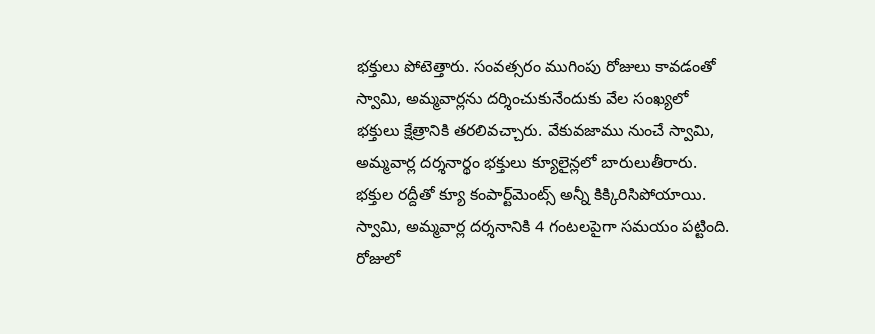భక్తులు పోటెత్తారు. సంవత్సరం ముగింపు రోజులు కావడంతో స్వామి, అమ్మవార్లను దర్శించుకునేందుకు వేల సంఖ్యలో భక్తులు క్షేత్రానికి తరలివచ్చారు. వేకువజాము నుంచే స్వామి, అమ్మవార్ల దర్శనార్థం భక్తులు క్యూలైన్లలో బారులుతీరారు. భక్తుల రద్దీతో క్యూ కంపార్ట్‌మెంట్స్‌ అన్నీ కిక్కిరిసిపోయాయి. స్వామి, అమ్మవార్ల దర్శనానికి 4 గంటలపైగా సమయం పట్టింది. రోజులో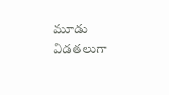మూడు విడతలుగా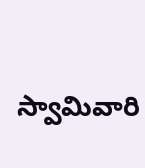స్వామివారి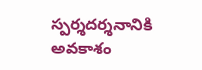స్పర్శదర్శనానికి అవకాశం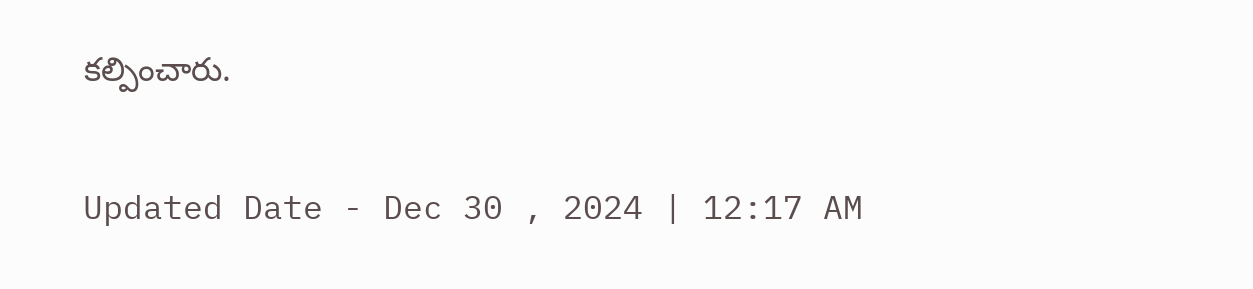కల్పించారు.

Updated Date - Dec 30 , 2024 | 12:17 AM